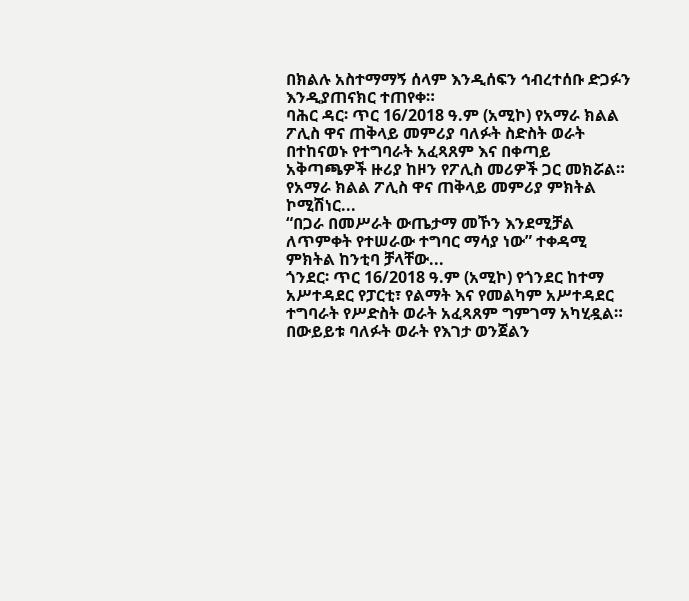በክልሉ አስተማማኝ ሰላም እንዲሰፍን ኅብረተሰቡ ድጋፉን እንዲያጠናክር ተጠየቀ።
ባሕር ዳር፡ ጥር 16/2018 ዓ.ም (አሚኮ) የአማራ ክልል ፖሊስ ዋና ጠቅላይ መምሪያ ባለፉት ስድስት ወራት በተከናወኑ የተግባራት አፈጻጸም እና በቀጣይ አቅጣጫዎች ዙሪያ ከዞን የፖሊስ መሪዎች ጋር መክሯል።
የአማራ ክልል ፖሊስ ዋና ጠቅላይ መምሪያ ምክትል ኮሚሽነር...
“በጋራ በመሥራት ውጤታማ መኾን እንደሚቻል ለጥምቀት የተሠራው ተግባር ማሳያ ነው” ተቀዳሚ ምክትል ከንቲባ ቻላቸው...
ጎንደር፡ ጥር 16/2018 ዓ.ም (አሚኮ) የጎንደር ከተማ አሥተዳደር የፓርቲ፣ የልማት እና የመልካም አሥተዳደር ተግባራት የሥድስት ወራት አፈጻጸም ግምገማ አካሂዷል።
በውይይቱ ባለፉት ወራት የእገታ ወንጀልን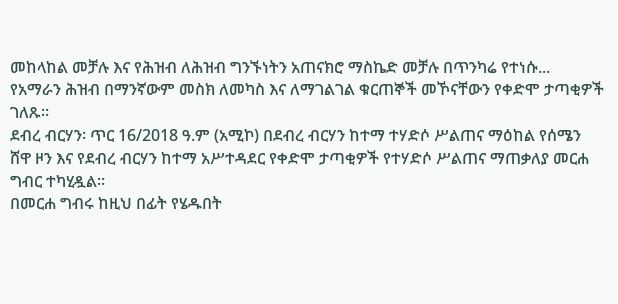መከላከል መቻሉ እና የሕዝብ ለሕዝብ ግንኙነትን አጠናክሮ ማስኬድ መቻሉ በጥንካሬ የተነሱ...
የአማራን ሕዝብ በማንኛውም መስክ ለመካስ እና ለማገልገል ቁርጠኞች መኾናቸውን የቀድሞ ታጣቂዎች ገለጹ።
ደብረ ብርሃን፡ ጥር 16/2018 ዓ.ም (አሚኮ) በደብረ ብርሃን ከተማ ተሃድሶ ሥልጠና ማዕከል የሰሜን ሸዋ ዞን እና የደብረ ብርሃን ከተማ አሥተዳደር የቀድሞ ታጣቂዎች የተሃድሶ ሥልጠና ማጠቃለያ መርሐ ግብር ተካሂዷል።
በመርሐ ግብሩ ከዚህ በፊት የሄዱበት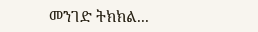መንገድ ትክክል...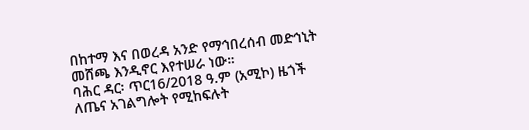በከተማ እና በወረዳ አንድ የማኅበረሰብ መድኅኒት መሸጫ እንዲኖር እየተሠራ ነው።
ባሕር ዳር፡ ጥር16/2018 ዓ.ም (አሚኮ) ዜጎች ለጤና አገልግሎት የሚከፍሉት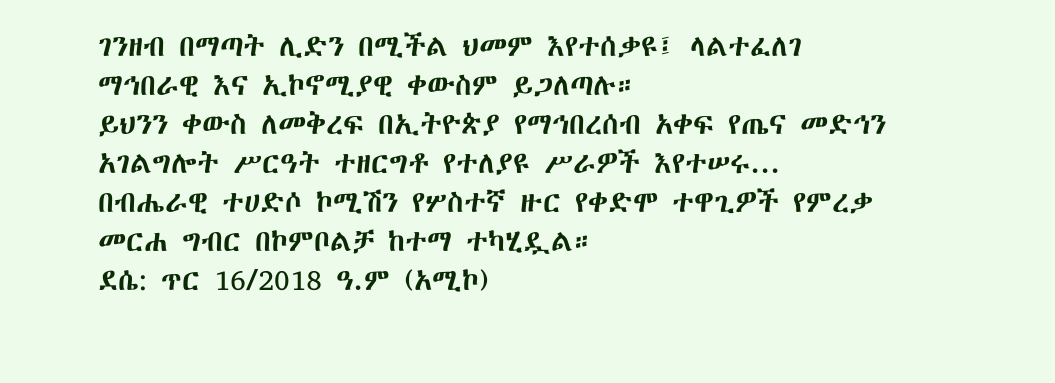ገንዘብ በማጣት ሊድን በሚችል ህመም እየተሰቃዩ፤ ላልተፈለገ ማኅበራዊ እና ኢኮኖሚያዊ ቀውስም ይጋለጣሉ።
ይህንን ቀውስ ለመቅረፍ በኢትዮጵያ የማኅበረሰብ አቀፍ የጤና መድኅን አገልግሎት ሥርዓት ተዘርግቶ የተለያዩ ሥራዎች እየተሠሩ...
በብሔራዊ ተሀድሶ ኮሚሽን የሦስተኛ ዙር የቀድሞ ተዋጊዎች የምረቃ መርሐ ግብር በኮምቦልቻ ከተማ ተካሂዷል።
ደሴ: ጥር 16/2018 ዓ.ም (አሚኮ)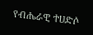የብሔራዊ ተሀድሶ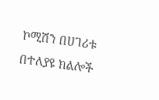ኮሚሽን በሀገሪቱ በተለያዩ ክልሎች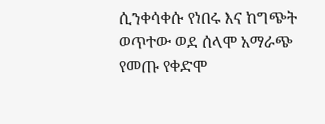ሲንቀሳቀሱ የነበሩ እና ከግጭት ወጥተው ወደ ሰላሞ አማራጭ የመጡ የቀድሞ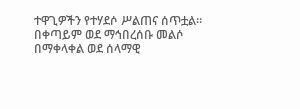ተዋጊዎችን የተሃደሶ ሥልጠና ሰጥቷል።
በቀጣይም ወደ ማኅበረሰቡ መልሶ በማቀላቀል ወደ ሰላማዊ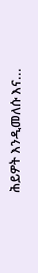ሕይዎት እንዲመለሱ እና...